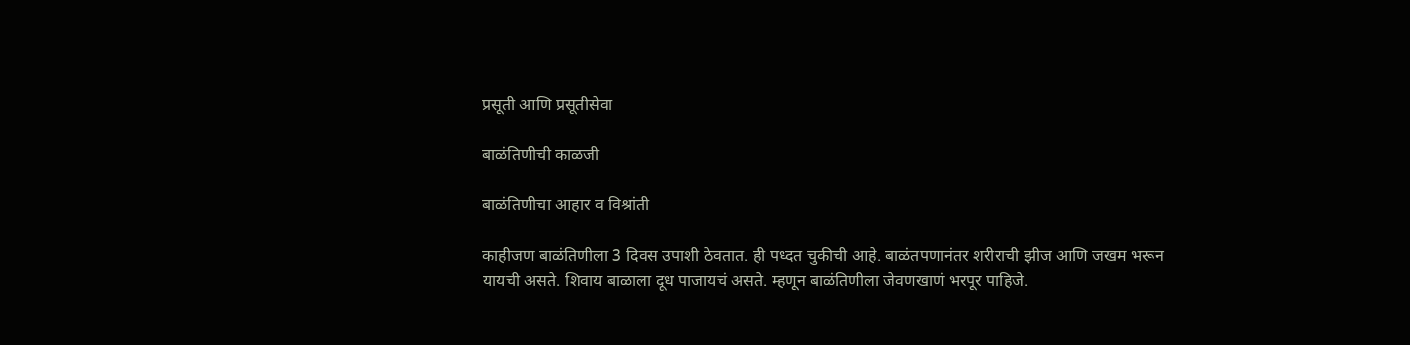प्रसूती आणि प्रसूतीसेवा

बाळंतिणीची काळजी

बाळंतिणीचा आहार व विश्रांती

काहीजण बाळंतिणीला 3 दिवस उपाशी ठेवतात. ही पध्दत चुकीची आहे. बाळंतपणानंतर शरीराची झीज आणि जखम भरून यायची असते. शिवाय बाळाला दूध पाजायचं असते. म्हणून बाळंतिणीला जेवणखाणं भरपूर पाहिजे.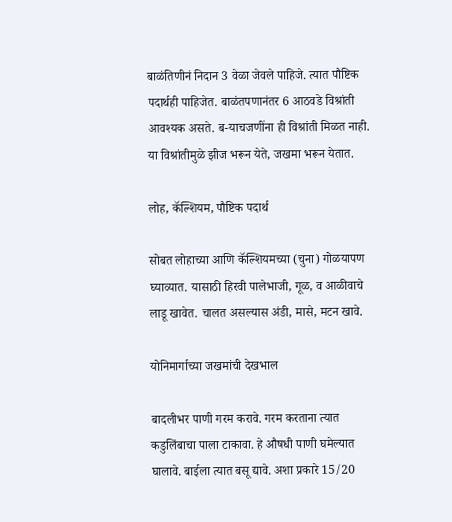बाळंतिणीनं निदान 3 वेळा जेवले पाहिजे. त्यात पौष्टिक पदार्थही पाहिजेत. बाळंतपणानंतर 6 आठवडे विश्रांती आवश्यक असते. ब-याचजणींना ही विश्रांती मिळत नाही. या विश्रांतीमुळे झीज भरून येते, जखमा भरून येतात.

लोह, कॅल्शियम, पौष्टिक पदार्थ

सोबत लोहाच्या आणि कॅल्शियमच्या (चुना) गोळयापण घ्याव्यात. यासाठी हिरवी पालेभाजी, गूळ, व आळीवाचे लाडू खावेत. चालत असल्यास अंडी, मासे, मटन खावे.

योनिमार्गाच्या जखमांची देखभाल

बादलीभर पाणी गरम करावे. गरम करताना त्यात कडुलिंबाचा पाला टाकावा. हे औषधी पाणी घमेल्यात घालावे. बाईला त्यात बसू द्यावे. अशा प्रकारे 15/20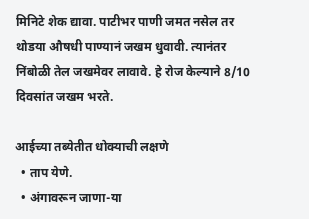मिनिटे शेक द्यावा. पाटीभर पाणी जमत नसेल तर थोडया औषधी पाण्यानं जखम धुवावी. त्यानंतर निंबोळी तेल जखमेवर लावावे. हे रोज केल्याने 8/10 दिवसांत जखम भरते.

आईच्या तब्येतीत धोक्याची लक्षणे
  • ताप येणे.
  • अंगावरून जाणा-या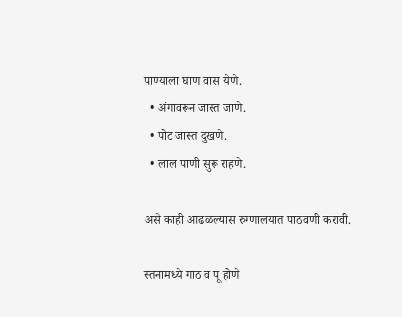पाण्याला घाण वास येणे.
  • अंगावरून जास्त जाणे.
  • पोट जास्त दुखणे.
  • लाल पाणी सुरू राहणे.

असे काही आढळल्यास रुग्णालयात पाठवणी करावी.

स्तनामध्ये गाठ व पू होणे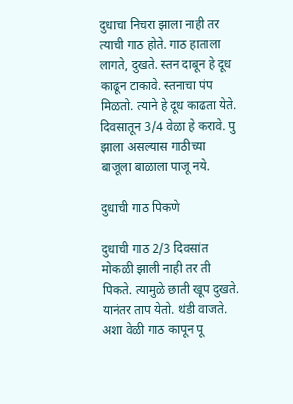दुधाचा निचरा झाला नाही तर त्याची गाठ होते. गाठ हाताला लागते, दुखते. स्तन दाबून हे दूध काढून टाकावे. स्तनाचा पंप मिळतो. त्याने हे दूध काढता येते. दिवसातून 3/4 वेळा हे करावे. पु झाला असल्यास गाठीच्या बाजूला बाळाला पाजू नये.

दुधाची गाठ पिकणे

दुधाची गाठ 2/3 दिवसांत मोकळी झाली नाही तर ती पिकते. त्यामुळे छाती खूप दुखते. यानंतर ताप येतो. थंडी वाजते. अशा वेळी गाठ कापून पू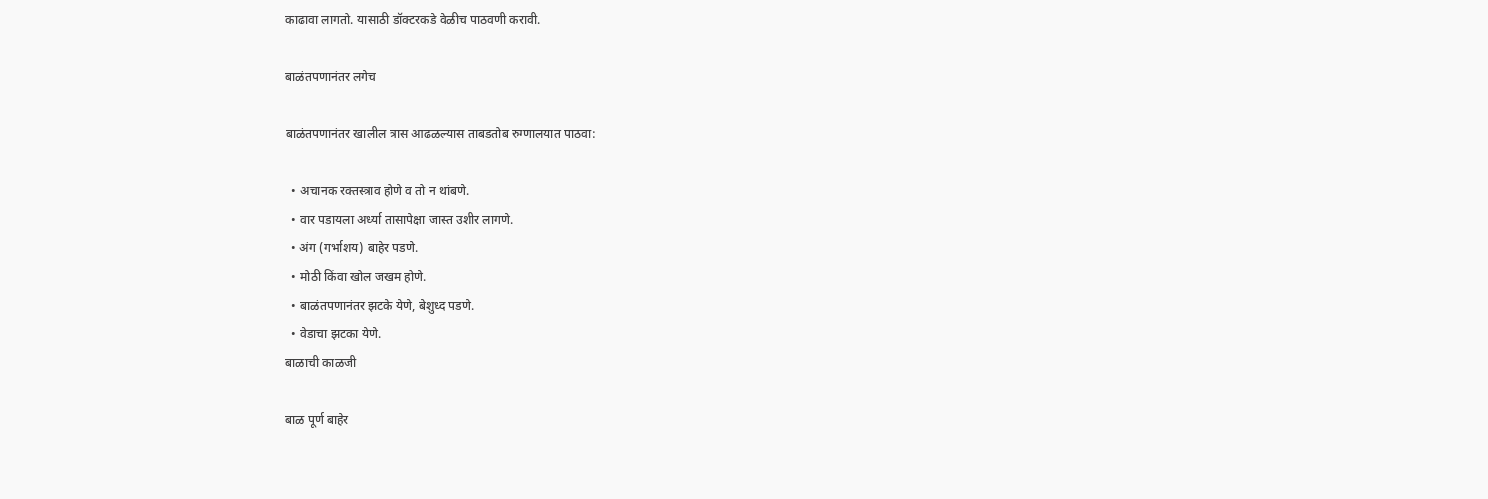काढावा लागतो. यासाठी डॉक्टरकडे वेळीच पाठवणी करावी.

बाळंतपणानंतर लगेच

बाळंतपणानंतर खालील त्रास आढळल्यास ताबडतोब रुग्णालयात पाठवा:

  • अचानक रक्तस्त्राव होणे व तो न थांबणे.
  • वार पडायला अर्ध्या तासापेक्षा जास्त उशीर लागणे.
  • अंग (गर्भाशय) बाहेर पडणे.
  • मोठी किंवा खोल जखम होणे.
  • बाळंतपणानंतर झटके येणे, बेशुध्द पडणे.
  • वेडाचा झटका येणे.
बाळाची काळजी

बाळ पूर्ण बाहेर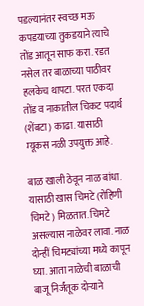पडल्यानंतर स्वच्छ मऊ कपडयाच्या तुकडयाने त्याचे तोंड आतून साफ करा. रडत नसेल तर बाळाच्या पाठीवर हलकेच थापटा. परत एकदा तोंड व नाकातील चिकट पदार्थ (शेंबटा) काढा. यासाठी म्यूकस नळी उपयुक्त आहे.

बाळ खाली ठेवून नाळ बांधा. यासाठी खास चिमटे (रोहिणी चिमटे) मिळतात. चिमटे असल्यास नाळेवर लावा. नाळ दोन्हीं चिमट्यांच्या मध्ये कापून घ्या. आता नाळेची बाळाची बाजू निर्जंतूक दोर्‍याने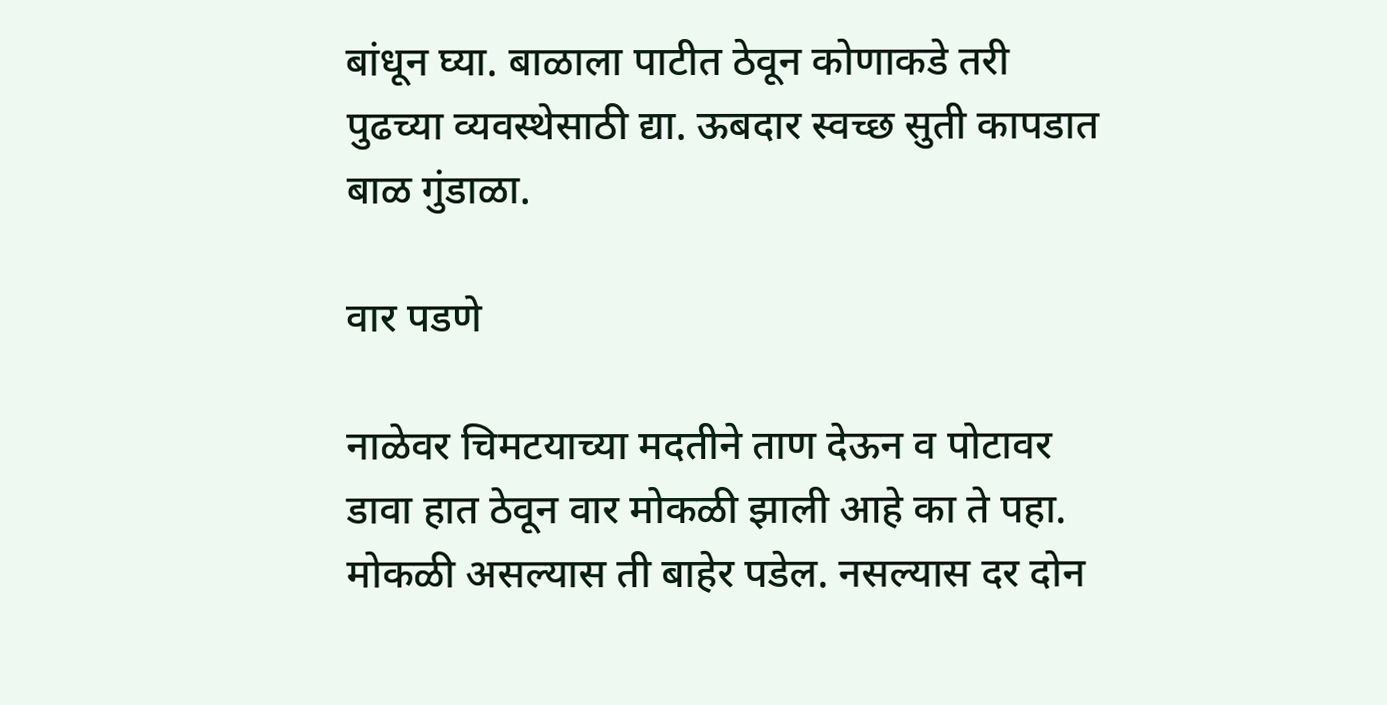बांधून घ्या. बाळाला पाटीत ठेवून कोणाकडे तरी पुढच्या व्यवस्थेसाठी द्या. ऊबदार स्वच्छ सुती कापडात बाळ गुंडाळा.

वार पडणे

नाळेवर चिमटयाच्या मदतीने ताण देऊन व पोटावर डावा हात ठेवून वार मोकळी झाली आहे का ते पहा. मोकळी असल्यास ती बाहेर पडेल. नसल्यास दर दोन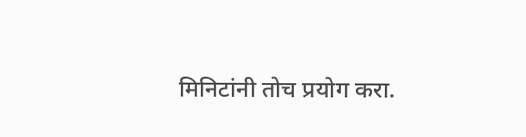मिनिटांनी तोच प्रयोग करा.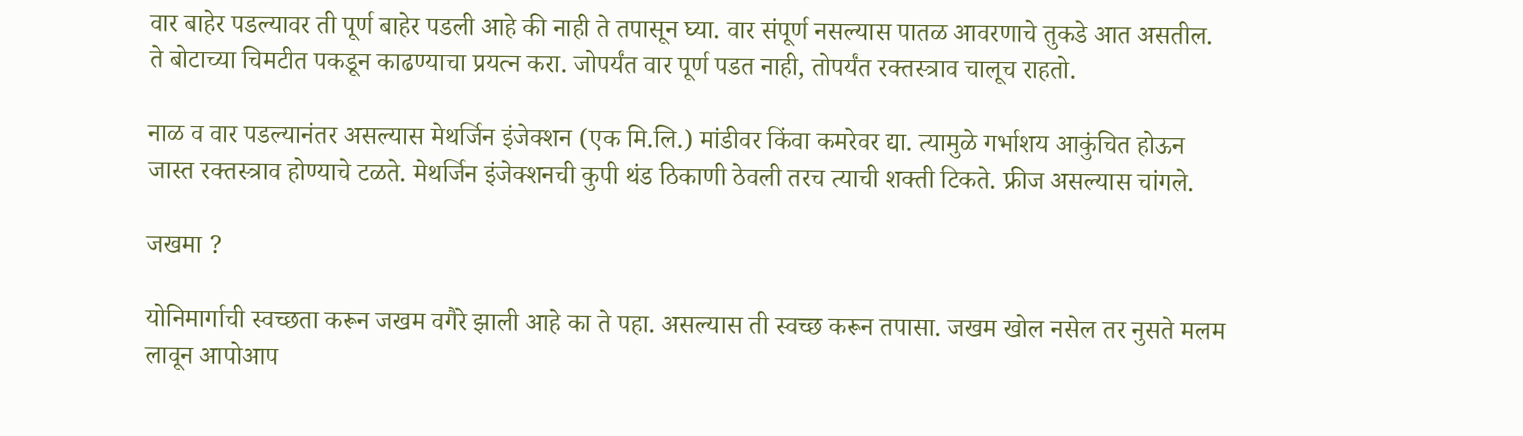वार बाहेर पडल्यावर ती पूर्ण बाहेर पडली आहे की नाही ते तपासून घ्या. वार संपूर्ण नसल्यास पातळ आवरणाचे तुकडे आत असतील. ते बोटाच्या चिमटीत पकडून काढण्याचा प्रयत्न करा. जोपर्यंत वार पूर्ण पडत नाही, तोपर्यंत रक्तस्त्राव चालूच राहतो.

नाळ व वार पडल्यानंतर असल्यास मेथर्जिन इंजेक्शन (एक मि.लि.) मांडीवर किंवा कमरेवर द्या. त्यामुळे गर्भाशय आकुंचित होऊन जास्त रक्तस्त्राव होण्याचे टळते. मेथर्जिन इंजेक्शनची कुपी थंड ठिकाणी ठेवली तरच त्याची शक्ती टिकते. फ्रीज असल्यास चांगले.

जखमा ?

योनिमार्गाची स्वच्छता करून जखम वगैरे झाली आहे का ते पहा. असल्यास ती स्वच्छ करून तपासा. जखम खोल नसेल तर नुसते मलम लावून आपोआप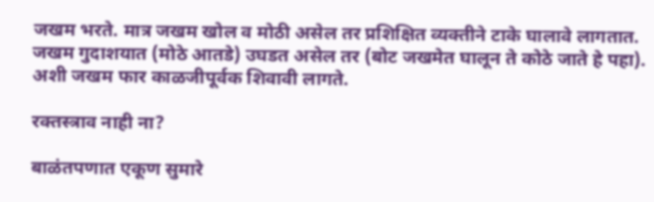जखम भरते. मात्र जखम खोल व मोठी असेल तर प्रशिक्षित व्यक्तीने टाके घालावे लागतात. जखम गुदाशयात (मोठे आतडे) उघडत असेल तर (बोट जखमेत घालून ते कोठे जाते हे पहा). अशी जखम फार काळजीपूर्वक शिवावी लागते.

रक्तस्त्राव नाही ना?

बाळंतपणात एकूण सुमारे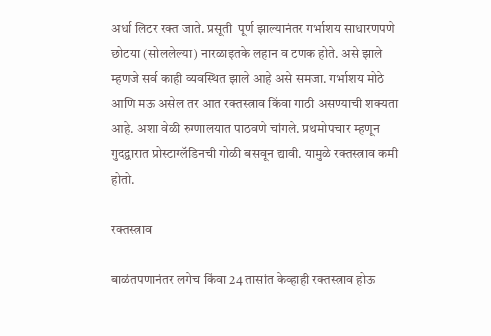अर्धा लिटर रक्त जाते. प्रसूती  पूर्ण झाल्यानंतर गर्भाशय साधारणपणे छोटया (सोललेल्या) नारळाइतके लहान व टणक होते. असे झाले म्हणजे सर्व काही व्यवस्थित झाले आहे असे समजा. गर्भाशय मोठे आणि मऊ असेल तर आत रक्तस्त्राव किंवा गाठी असण्याची शक्यता आहे. अशा वेळी रुग्णालयात पाठवणे चांगले. प्रथमोपचार म्हणून गुदद्वारात प्रोस्टाग्लॅडिनची गोळी बसवून द्यावी. यामुळे रक्तस्त्राव कमी होतो.

रक्तस्त्राव

बाळंतपणानंतर लगेच किंवा 24 तासांत केव्हाही रक्तस्त्राव होऊ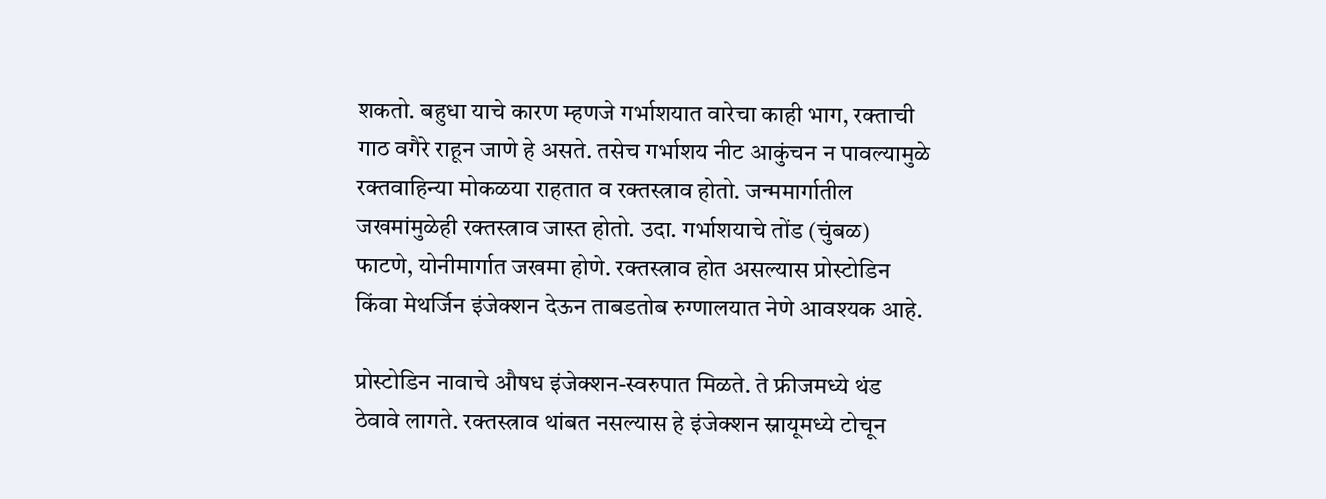शकतो. बहुधा याचे कारण म्हणजे गर्भाशयात वारेचा काही भाग, रक्ताची गाठ वगैरे राहून जाणे हे असते. तसेच गर्भाशय नीट आकुंचन न पावल्यामुळे रक्तवाहिन्या मोकळया राहतात व रक्तस्त्राव होतो. जन्ममार्गातील जखमांमुळेही रक्तस्त्राव जास्त होतो. उदा. गर्भाशयाचे तोंड (चुंबळ) फाटणे, योनीमार्गात जखमा होणे. रक्तस्त्राव होत असल्यास प्रोस्टोडिन किंवा मेथर्जिन इंजेक्शन देऊन ताबडतोब रुग्णालयात नेणे आवश्यक आहे.

प्रोस्टोडिन नावाचे औषध इंजेक्शन-स्वरुपात मिळते. ते फ्रीजमध्ये थंड ठेवावे लागते. रक्तस्त्राव थांबत नसल्यास हे इंजेक्शन स्नायूमध्ये टोचून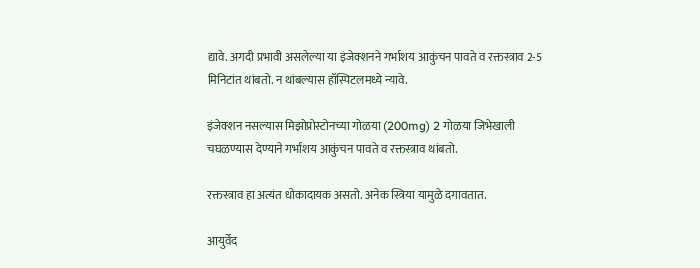द्यावे. अगदी प्रभावी असलेल्या या इंजेक्शनने गर्भाशय आकुंचन पावते व रक्तस्त्राव 2-5 मिनिटांत थांबतो. न थांबल्यास हॉस्पिटलमध्ये न्यावे.

इंजेक्शन नसल्यास मिझोप्रोस्टोनच्या गोळया (200mg) 2 गोळया जिभेखाली चघळण्यास देण्याने गर्भाशय आकुंचन पावते व रक्तस्त्राव थांबतो.

रक्तस्त्राव हा अत्यंत धोकादायक असतो. अनेक स्त्रिया यामुळे दगावतात.

आयुर्वेद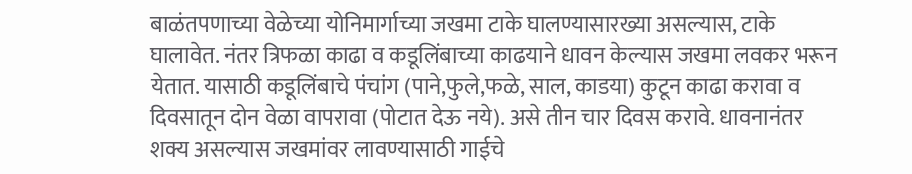बाळंतपणाच्या वेळेच्या योनिमार्गाच्या जखमा टाके घालण्यासारख्या असल्यास, टाके घालावेत. नंतर त्रिफळा काढा व कडूलिंबाच्या काढयाने धावन केल्यास जखमा लवकर भरून येतात. यासाठी कडूलिंबाचे पंचांग (पाने,फुले,फळे, साल, काडया) कुटून काढा करावा व दिवसातून दोन वेळा वापरावा (पोटात देऊ नये). असे तीन चार दिवस करावे. धावनानंतर शक्य असल्यास जखमांवर लावण्यासाठी गाईचे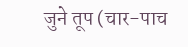जुने तूप (चार-पाच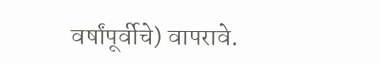वर्षांपूर्वीचे) वापरावे.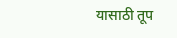यासाठी तूप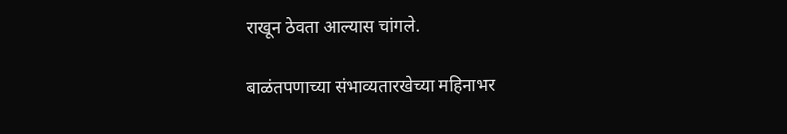राखून ठेवता आल्यास चांगले.

बाळंतपणाच्या संभाव्यतारखेच्या महिनाभर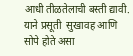आधी तीळतेलाची बस्ती द्यावी. याने प्रसूती  सुखावह आणि सोपे होते असा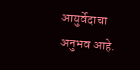आयुर्वेदाचा अनुभव आहे.